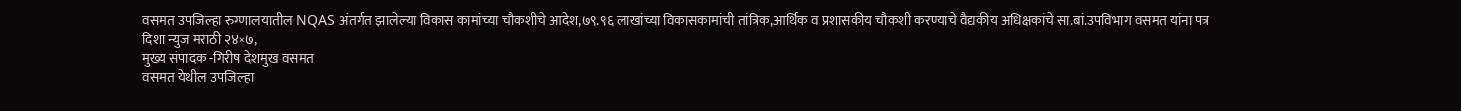वसमत उपजिल्हा रुग्णालयातील NQAS अंतर्गत झालेल्या विकास कामांच्या चौकशीचे आदेश,७९.९६ लाखांच्या विकासकामांची तांत्रिक,आर्थिक व प्रशासकीय चौकशी करण्याचे वैद्यकीय अधिक्षकांचे सा.बां.उपविभाग वसमत यांना पत्र
दिशा न्युज मराठी २४×७,
मुख्य संपादक -गिरीष देशमुख वसमत
वसमत येथील उपजिल्हा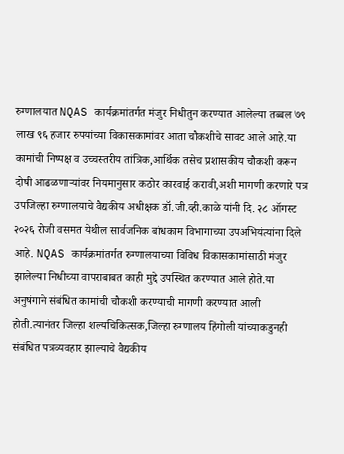रुग्णालयात NQAS कार्यक्रमांतर्गत मंजुर निधीतुन करण्यात आलेल्या तब्बल ७९ लाख ९६ हजार रुपयांच्या विकासकामांवर आता चौकशीचे सावट आले आहे.या कामांची निष्पक्ष व उच्चस्तरीय तांत्रिक,आर्थिक तसेच प्रशासकीय चौकशी करून दोषी आढळणाऱ्यांवर नियमानुसार कठोर कारवाई करावी,अशी मागणी करणारे पत्र उपजिल्हा रुग्णालयाचे वैद्यकीय अधीक्षक डॉ.जी.व्ही.काळे यांनी दि. २८ ऑगस्ट २०२६ रोजी वसमत येथील सार्वजनिक बांधकाम विभागाच्या उपअभियंत्यांना दिले आहे. NQAS कार्यक्रमांतर्गत रुग्णालयाच्या विविध विकासकामांसाठी मंजुर झालेल्या निधीच्या वापराबाबत काही मुद्दे उपस्थित करण्यात आले होते.या अनुषंगाने संबंधित कामांची चौकशी करण्याची मागणी करण्यात आली होती.त्यानंतर जिल्हा शल्यचिकित्सक,जिल्हा रुग्णालय हिंगोली यांच्याकडुनही संबंधित पत्रव्यवहार झाल्याचे वैद्यकीय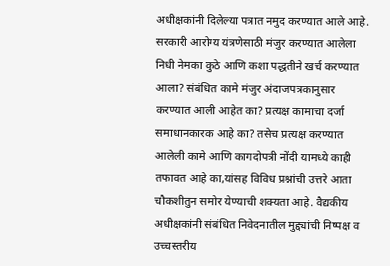अधीक्षकांनी दिलेल्या पत्रात नमुद करण्यात आले आहे. सरकारी आरोग्य यंत्रणेसाठी मंजुर करण्यात आलेला निधी नेमका कुठे आणि कशा पद्धतीने खर्च करण्यात आला? संबंधित कामे मंजुर अंदाजपत्रकानुसार करण्यात आली आहेत का? प्रत्यक्ष कामाचा दर्जा समाधानकारक आहे का? तसेच प्रत्यक्ष करण्यात आलेली कामे आणि कागदोपत्री नोंदी यामध्ये काही तफावत आहे का,यांसह विविध प्रश्नांची उत्तरे आता चौकशीतुन समोर येण्याची शक्यता आहे. वैद्यकीय अधीक्षकांनी संबंधित निवेदनातील मुद्द्यांची निष्पक्ष व उच्चस्तरीय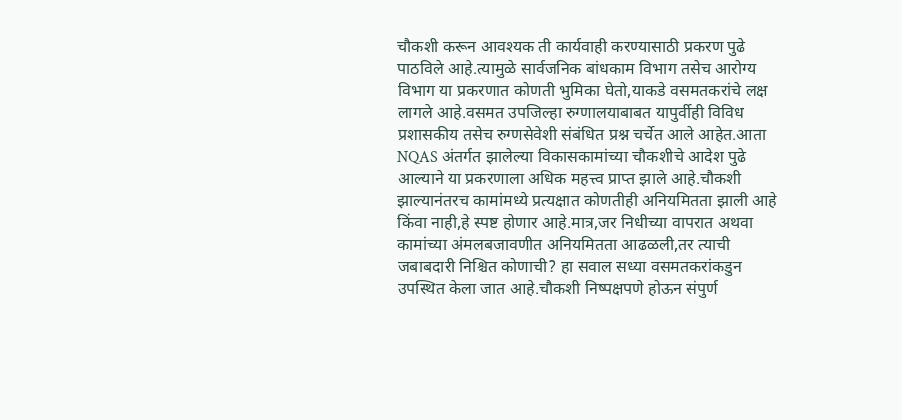चौकशी करून आवश्यक ती कार्यवाही करण्यासाठी प्रकरण पुढे पाठविले आहे.त्यामुळे सार्वजनिक बांधकाम विभाग तसेच आरोग्य विभाग या प्रकरणात कोणती भुमिका घेतो,याकडे वसमतकरांचे लक्ष लागले आहे.वसमत उपजिल्हा रुग्णालयाबाबत यापुर्वीही विविध प्रशासकीय तसेच रुग्णसेवेशी संबंधित प्रश्न चर्चेत आले आहेत.आता NQAS अंतर्गत झालेल्या विकासकामांच्या चौकशीचे आदेश पुढे आल्याने या प्रकरणाला अधिक महत्त्व प्राप्त झाले आहे.चौकशी झाल्यानंतरच कामांमध्ये प्रत्यक्षात कोणतीही अनियमितता झाली आहे किंवा नाही,हे स्पष्ट होणार आहे.मात्र,जर निधीच्या वापरात अथवा कामांच्या अंमलबजावणीत अनियमितता आढळली,तर त्याची जबाबदारी निश्चित कोणाची? हा सवाल सध्या वसमतकरांकडुन उपस्थित केला जात आहे.चौकशी निष्पक्षपणे होऊन संपुर्ण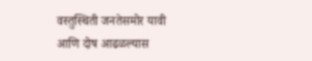वस्तुस्थिती जनतेसमोर यावी आणि दोष आढळल्यास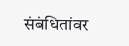संबंधितांवर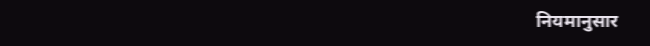नियमानुसार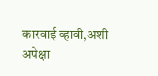कारवाई व्हावी,अशी अपेक्षा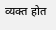व्यक्त होत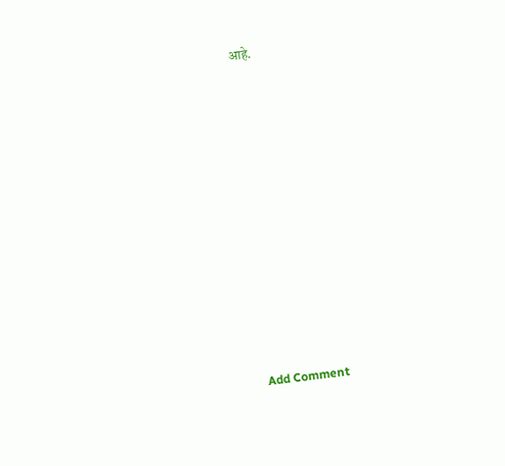आहे.














Add Comment